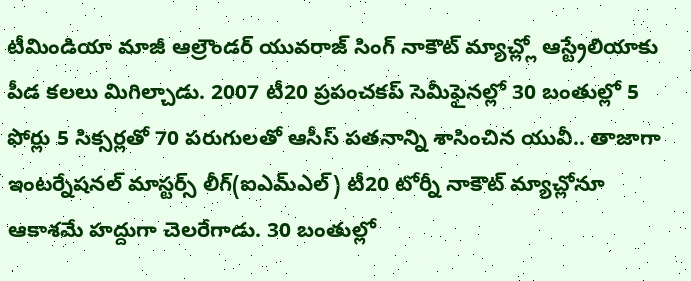టీమిండియా మాజీ ఆల్రౌండర్ యువరాజ్ సింగ్ నాకౌట్ మ్యాచ్ల్లో ఆస్ట్రేలియాకు పీడ కలలు మిగిల్చాడు. 2007 టీ20 ప్రపంచకప్ సెమీఫైనల్లో 30 బంతుల్లో 5 ఫోర్లు 5 సిక్సర్లతో 70 పరుగులతో ఆసీస్ పతనాన్ని శాసించిన యువీ.. తాజాగా ఇంటర్నేషనల్ మాస్టర్స్ లీగ్(ఐఎమ్ఎల్) టీ20 టోర్నీ నాకౌట్ మ్యాచ్లోనూ ఆకాశమే హద్దుగా చెలరేగాడు. 30 బంతుల్లో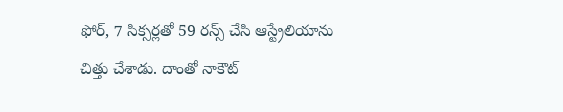ఫోర్, 7 సిక్సర్లతో 59 రన్స్ చేసి ఆస్ట్రేలియాను చిత్తు చేశాడు. దాంతో నాకౌట్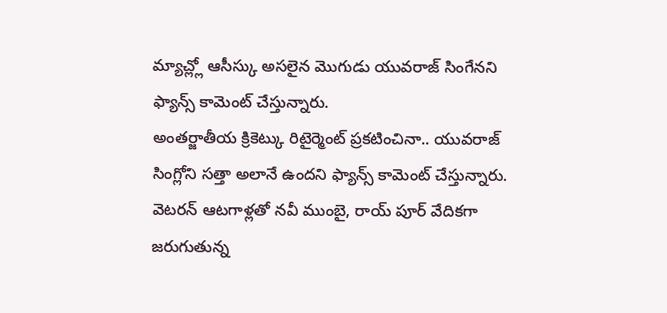మ్యాచ్ల్లో ఆసీస్కు అసలైన మొగుడు యువరాజ్ సింగేనని ఫ్యాన్స్ కామెంట్ చేస్తున్నారు.
అంతర్జాతీయ క్రికెట్కు రిటైర్మెంట్ ప్రకటించినా.. యువరాజ్ సింగ్లోని సత్తా అలానే ఉందని ఫ్యాన్స్ కామెంట్ చేస్తున్నారు. వెటరన్ ఆటగాళ్లతో నవీ ముంబై, రాయ్ పూర్ వేదికగా జరుగుతున్న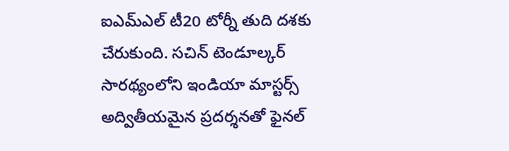ఐఎమ్ఎల్ టీ20 టోర్నీ తుది దశకు చేరుకుంది. సచిన్ టెండూల్కర్ సారథ్యంలోని ఇండియా మాస్టర్స్ అద్వితీయమైన ప్రదర్శనతో ఫైనల్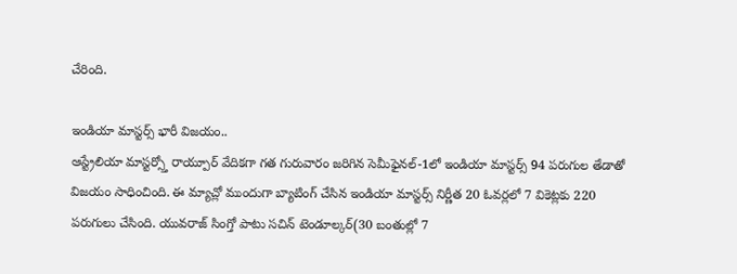చేరింది.

ఇండియా మాస్టర్స్ భారీ విజయం..
ఆస్ట్రేలియా మాస్టర్స్తో రాయ్పూర్ వేదికగా గత గురువారం జరిగిన సెమీఫైనల్-1లో ఇండియా మాస్టర్స్ 94 పరుగుల తేడాతో విజయం సాధించింది. ఈ మ్యాచ్లో ముందుగా బ్యాటింగ్ చేసిన ఇండియా మాస్టర్స్ నిర్ణీత 20 ఓవర్లలో 7 వికెట్లకు 220 పరుగులు చేసింది. యువరాజ్ సింగ్తో పాటు సచిన్ టెండూల్కర్(30 బంతుల్లో 7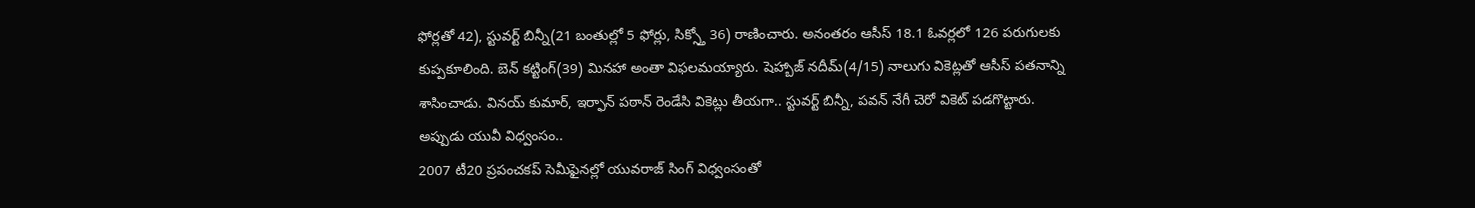ఫోర్లతో 42), స్టువర్ట్ బిన్నీ(21 బంతుల్లో 5 ఫోర్లు, సిక్స్తో 36) రాణించారు. అనంతరం ఆసీస్ 18.1 ఓవర్లలో 126 పరుగులకు కుప్పకూలింది. బెన్ కట్టింగ్(39) మినహా అంతా విఫలమయ్యారు. షెహ్బాజ్ నదీమ్(4/15) నాలుగు వికెట్లతో ఆసీస్ పతనాన్ని శాసించాడు. వినయ్ కుమార్, ఇర్ఫాన్ పఠాన్ రెండేసి వికెట్లు తీయగా.. స్టువర్ట్ బిన్నీ, పవన్ నేగీ చెరో వికెట్ పడగొట్టారు.
అప్పుడు యువీ విధ్వంసం..
2007 టీ20 ప్రపంచకప్ సెమీఫైనల్లో యువరాజ్ సింగ్ విధ్వంసంతో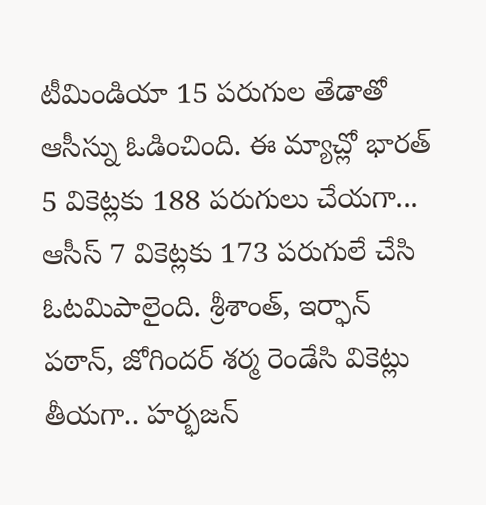టీమిండియా 15 పరుగుల తేడాతో ఆసీస్ను ఓడించింది. ఈ మ్యాచ్లో భారత్ 5 వికెట్లకు 188 పరుగులు చేయగా... ఆసీస్ 7 వికెట్లకు 173 పరుగులే చేసి ఓటమిపాలైంది. శ్రీశాంత్, ఇర్ఫాన్ పఠాన్, జోగిందర్ శర్మ రెండేసి వికెట్లు తీయగా.. హర్భజన్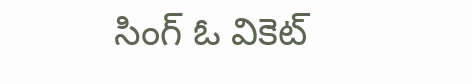సింగ్ ఓ వికెట్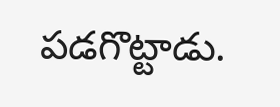పడగొట్టాడు.